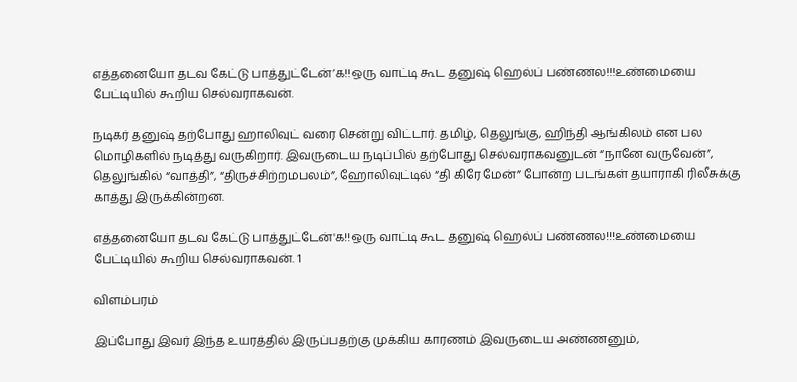எத்தனையோ தடவ கேட்டு பாத்துட்டேன்’க!!ஒரு வாட்டி கூட தனுஷ் ஹெல்ப் பண்ணல!!!உண்மையை பேட்டியில் கூறிய செல்வராகவன்.

நடிகர் தனுஷ் தற்போது ஹாலிவுட் வரை சென்று விட்டார். தமிழ், தெலுங்கு, ஹிந்தி ஆங்கிலம் என பல மொழிகளில் நடித்து வருகிறார். இவருடைய நடிப்பில் தற்போது செல்வராகவனுடன் “நானே வருவேன்”, தெலுங்கில் “வாத்தி”, “திருச்சிற்றமபலம்”, ஹோலிவுட்டில் “தி கிரே மேன்” போன்ற படங்கள் தயாராகி ரிலீசுக்கு காத்து இருக்கின்றன.

எத்தனையோ தடவ கேட்டு பாத்துட்டேன்'க!!ஒரு வாட்டி கூட தனுஷ் ஹெல்ப் பண்ணல!!!உண்மையை பேட்டியில் கூறிய செல்வராகவன். 1

விளம்பரம்

இப்போது இவர் இந்த உயரத்தில் இருப்பதற்கு முக்கிய காரணம் இவருடைய அண்ணனும்,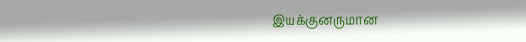இயக்குனருமான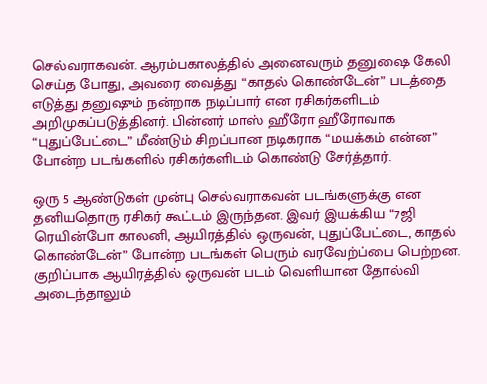செல்வராகவன். ஆரம்பகாலத்தில் அனைவரும் தனுஷை கேலி செய்த போது, அவரை வைத்து “காதல் கொண்டேன்” படத்தை எடுத்து தனுஷும் நன்றாக நடிப்பார் என ரசிகர்களிடம் அறிமுகப்படுத்தினர். பின்னர் மாஸ் ஹீரோ ஹீரோவாக “புதுப்பேட்டை” மீண்டும் சிறப்பான நடிகராக “மயக்கம் என்ன” போன்ற படங்களில் ரசிகர்களிடம் கொண்டு சேர்த்தார்.

ஒரு 5 ஆண்டுகள் முன்பு செல்வராகவன் படங்களுக்கு என தனியதொரு ரசிகர் கூட்டம் இருந்தன. இவர் இயக்கிய “7ஜி ரெயின்போ காலனி, ஆயிரத்தில் ஒருவன், புதுப்பேட்டை, காதல் கொண்டேன்” போன்ற படங்கள் பெரும் வரவேற்ப்பை பெற்றன. குறிப்பாக ஆயிரத்தில் ஒருவன் படம் வெளியான தோல்வி அடைந்தாலும்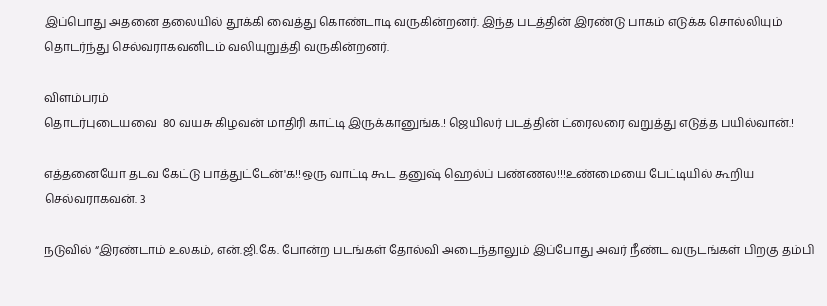இப்பொது அதனை தலையில் தூக்கி வைத்து கொண்டாடி வருகின்றனர். இந்த படத்தின் இரண்டு பாகம் எடுக்க சொல்லியும் தொடர்ந்து செல்வராகவனிடம் வலியுறுத்தி வருகின்றனர்.

விளம்பரம்
தொடர்புடையவை  80 வயசு கிழவன் மாதிரி காட்டி இருக்கானுங்க.! ஜெயிலர் படத்தின் ட்ரைலரை வறுத்து எடுத்த பயில்வான்.!

எத்தனையோ தடவ கேட்டு பாத்துட்டேன்'க!!ஒரு வாட்டி கூட தனுஷ் ஹெல்ப் பண்ணல!!!உண்மையை பேட்டியில் கூறிய செல்வராகவன். 3

நடுவில் “இரண்டாம் உலகம், என்.ஜி.கே. போன்ற படங்கள் தோல்வி அடைந்தாலும் இப்போது அவர் நீண்ட வருடங்கள் பிறகு தம்பி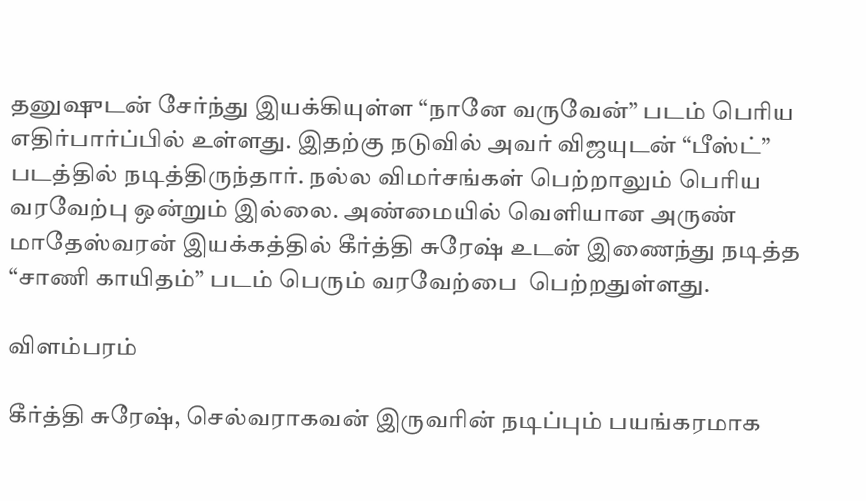தனுஷுடன் சேர்ந்து இயக்கியுள்ள “நானே வருவேன்” படம் பெரிய எதிர்பார்ப்பில் உள்ளது. இதற்கு நடுவில் அவர் விஜயுடன் “பீஸ்ட்” படத்தில் நடித்திருந்தார். நல்ல விமர்சங்கள் பெற்றாலும் பெரிய வரவேற்பு ஒன்றும் இல்லை. அண்மையில் வெளியான அருண் மாதேஸ்வரன் இயக்கத்தில் கீர்த்தி சுரேஷ் உடன் இணைந்து நடித்த “சாணி காயிதம்” படம் பெரும் வரவேற்பை  பெற்றதுள்ளது.

விளம்பரம்

கீர்த்தி சுரேஷ், செல்வராகவன் இருவரின் நடிப்பும் பயங்கரமாக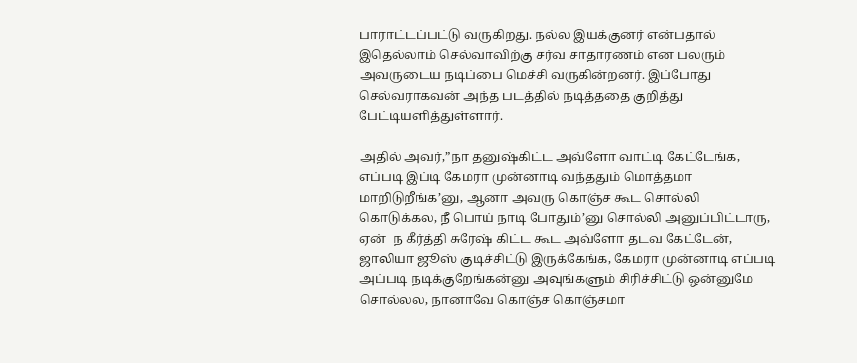பாராட்டப்பட்டு வருகிறது. நல்ல இயக்குனர் என்பதால் இதெல்லாம் செல்வாவிற்கு சர்வ சாதாரணம் என பலரும் அவருடைய நடிப்பை மெச்சி வருகின்றனர். இப்போது செல்வராகவன் அந்த படத்தில் நடித்ததை குறித்து பேட்டியளித்துள்ளார்.

அதில் அவர்,”நா தனுஷ்கிட்ட அவ்ளோ வாட்டி கேட்டேங்க, எப்படி இப்டி கேமரா முன்னாடி வந்ததும் மொத்தமா மாறிடுறீங்க’னு, ஆனா அவரு கொஞ்ச கூட சொல்லி கொடுக்கல, நீ பொய் நாடி போதும்’னு சொல்லி அனுப்பிட்டாரு, ஏன்  ந கீர்த்தி சுரேஷ் கிட்ட கூட அவ்ளோ தடவ கேட்டேன், ஜாலியா ஜூஸ் குடிச்சிட்டு இருக்கேங்க, கேமரா முன்னாடி எப்படி அப்படி நடிக்குறேங்கன்னு அவுங்களும் சிரிச்சிட்டு ஒன்னுமே சொல்லல, நானாவே கொஞ்ச கொஞ்சமா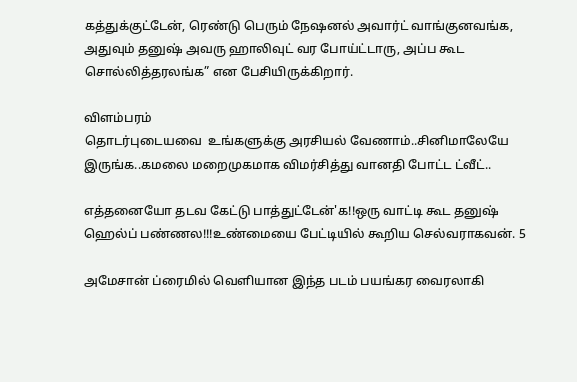கத்துக்குட்டேன், ரெண்டு பெரும் நேஷனல் அவார்ட் வாங்குனவங்க, அதுவும் தனுஷ் அவரு ஹாலிவுட் வர போய்ட்டாரு, அப்ப கூட சொல்லித்தரலங்க” என பேசியிருக்கிறார்.

விளம்பரம்
தொடர்புடையவை  உங்களுக்கு அரசியல் வேணாம்..சினிமாலேயே இருங்க..கமலை மறைமுகமாக விமர்சித்து வானதி போட்ட ட்வீட்..

எத்தனையோ தடவ கேட்டு பாத்துட்டேன்'க!!ஒரு வாட்டி கூட தனுஷ் ஹெல்ப் பண்ணல!!!உண்மையை பேட்டியில் கூறிய செல்வராகவன். 5

அமேசான் ப்ரைமில் வெளியான இந்த படம் பயங்கர வைரலாகி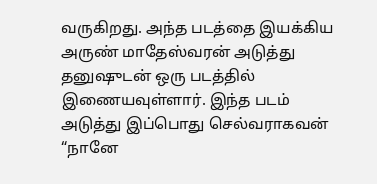வருகிறது. அந்த படத்தை இயக்கிய அருண் மாதேஸ்வரன் அடுத்து தனுஷுடன் ஒரு படத்தில் இணையவுள்ளார். இந்த படம் அடுத்து இப்பொது செல்வராகவன் “நானே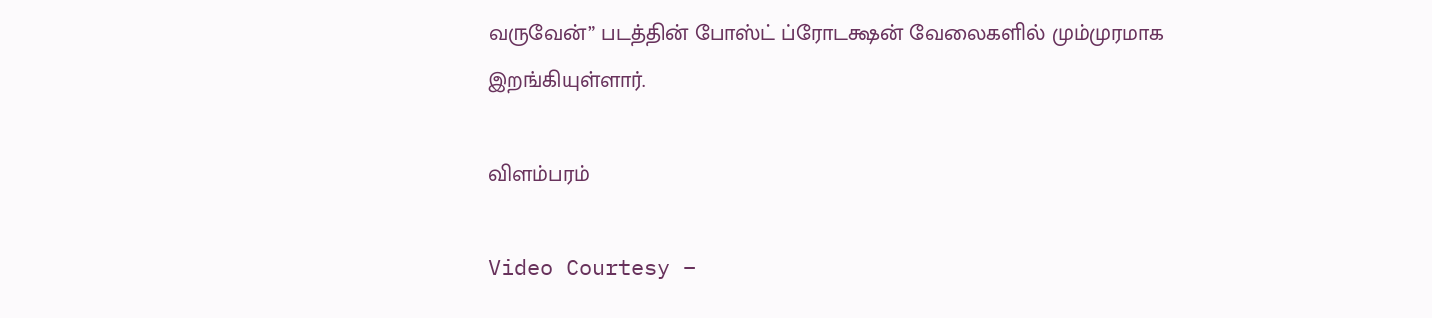வருவேன்” படத்தின் போஸ்ட் ப்ரோடக்ஷன் வேலைகளில் மும்முரமாக இறங்கியுள்ளார்.

விளம்பரம்

Video Courtesy –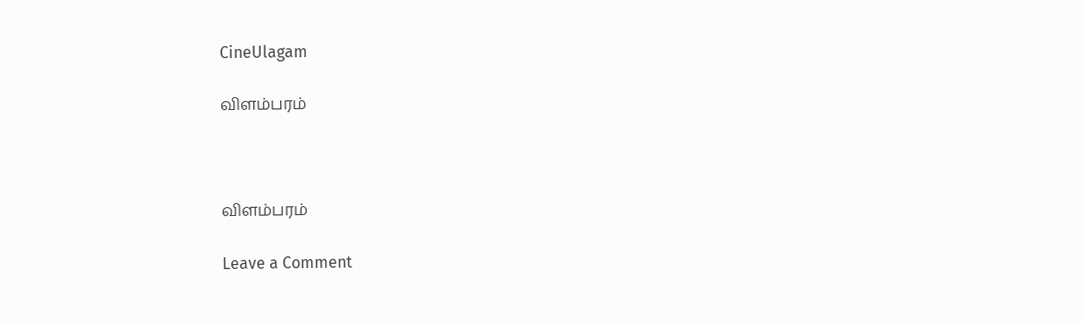CineUlagam

விளம்பரம்



விளம்பரம்

Leave a Comment